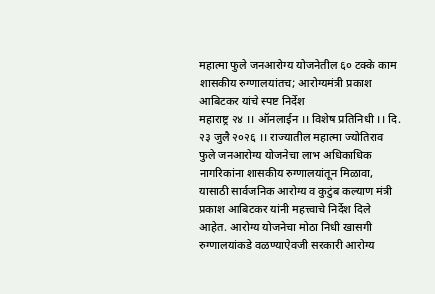महात्मा फुले जनआरोग्य योजनेतील ६० टक्के काम शासकीय रुग्णालयांतच; आरोग्यमंत्री प्रकाश आबिटकर यांचे स्पष्ट निर्देश
महाराष्ट्र २४ ।। ऑनलाईन ।। विशेष प्रतिनिधी ।। दि. २३ जुलै २०२६ ।। राज्यातील महात्मा ज्योतिराव फुले जनआरोग्य योजनेचा लाभ अधिकाधिक नागरिकांना शासकीय रुग्णालयांतून मिळावा, यासाठी सार्वजनिक आरोग्य व कुटुंब कल्याण मंत्री प्रकाश आबिटकर यांनी महत्त्वाचे निर्देश दिले आहेत. आरोग्य योजनेचा मोठा निधी खासगी रुग्णालयांकडे वळण्याऐवजी सरकारी आरोग्य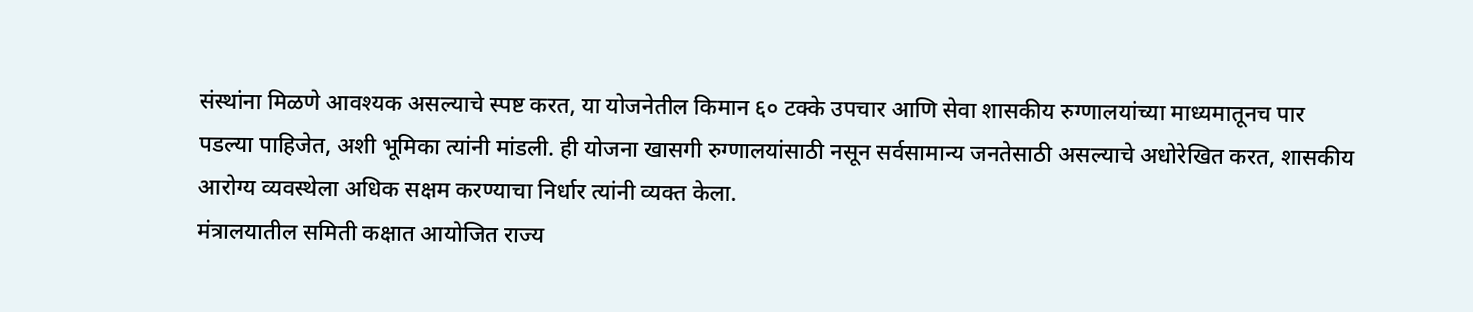संस्थांना मिळणे आवश्यक असल्याचे स्पष्ट करत, या योजनेतील किमान ६० टक्के उपचार आणि सेवा शासकीय रुग्णालयांच्या माध्यमातूनच पार पडल्या पाहिजेत, अशी भूमिका त्यांनी मांडली. ही योजना खासगी रुग्णालयांसाठी नसून सर्वसामान्य जनतेसाठी असल्याचे अधोरेखित करत, शासकीय आरोग्य व्यवस्थेला अधिक सक्षम करण्याचा निर्धार त्यांनी व्यक्त केला.
मंत्रालयातील समिती कक्षात आयोजित राज्य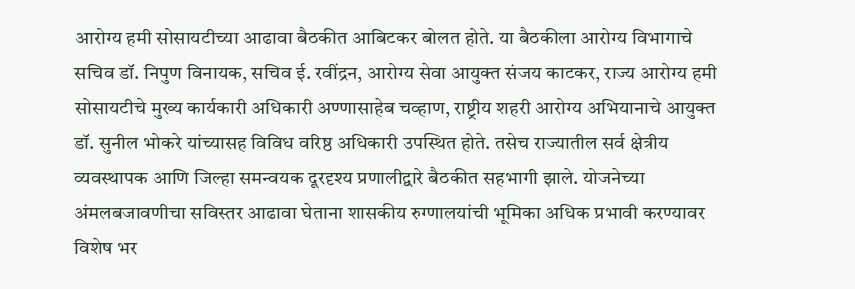आरोग्य हमी सोसायटीच्या आढावा बैठकीत आबिटकर बोलत होते. या बैठकीला आरोग्य विभागाचे सचिव डॉ. निपुण विनायक, सचिव ई. रवींद्रन, आरोग्य सेवा आयुक्त संजय काटकर, राज्य आरोग्य हमी सोसायटीचे मुख्य कार्यकारी अधिकारी अण्णासाहेब चव्हाण, राष्ट्रीय शहरी आरोग्य अभियानाचे आयुक्त डॉ. सुनील भोकरे यांच्यासह विविध वरिष्ठ अधिकारी उपस्थित होते. तसेच राज्यातील सर्व क्षेत्रीय व्यवस्थापक आणि जिल्हा समन्वयक दूरदृश्य प्रणालीद्वारे बैठकीत सहभागी झाले. योजनेच्या अंमलबजावणीचा सविस्तर आढावा घेताना शासकीय रुग्णालयांची भूमिका अधिक प्रभावी करण्यावर विशेष भर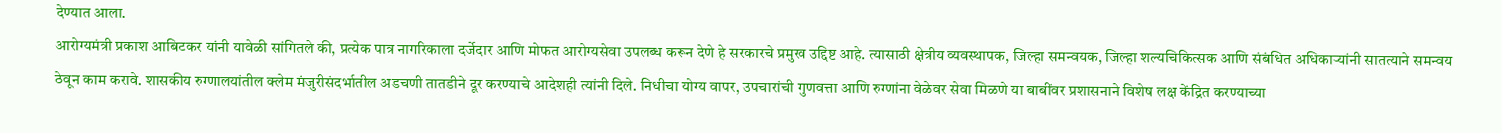देण्यात आला.
आरोग्यमंत्री प्रकाश आबिटकर यांनी यावेळी सांगितले की, प्रत्येक पात्र नागरिकाला दर्जेदार आणि मोफत आरोग्यसेवा उपलब्ध करून देणे हे सरकारचे प्रमुख उद्दिष्ट आहे. त्यासाठी क्षेत्रीय व्यवस्थापक, जिल्हा समन्वयक, जिल्हा शल्यचिकित्सक आणि संबंधित अधिकाऱ्यांनी सातत्याने समन्वय ठेवून काम करावे. शासकीय रुग्णालयांतील क्लेम मंजुरीसंदर्भातील अडचणी तातडीने दूर करण्याचे आदेशही त्यांनी दिले. निधीचा योग्य वापर, उपचारांची गुणवत्ता आणि रुग्णांना वेळेवर सेवा मिळणे या बाबींवर प्रशासनाने विशेष लक्ष केंद्रित करण्याच्या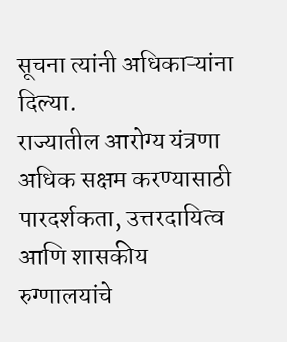सूचना त्यांनी अधिकाऱ्यांना दिल्या.
राज्यातील आरोग्य यंत्रणा अधिक सक्षम करण्यासाठी पारदर्शकता, उत्तरदायित्व आणि शासकीय रुग्णालयांचे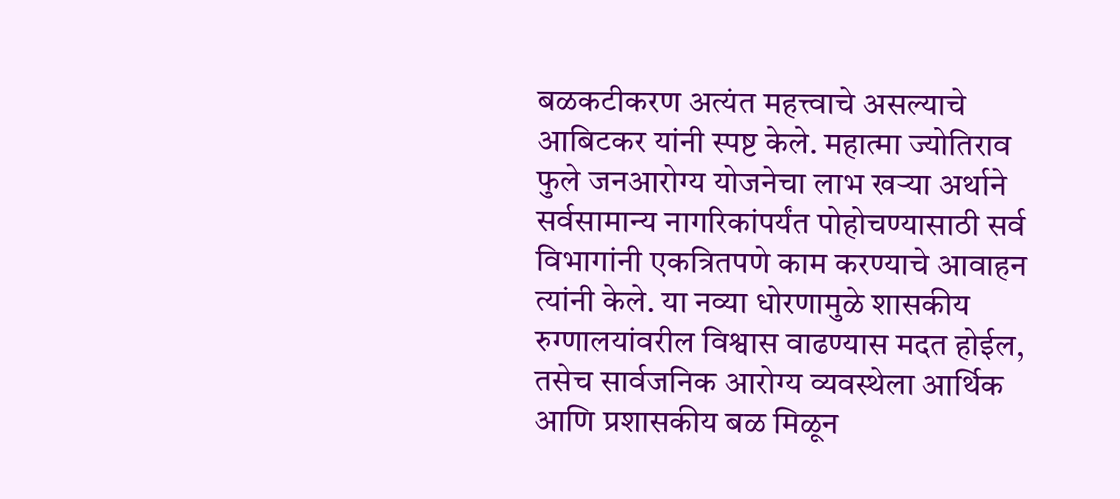बळकटीकरण अत्यंत महत्त्वाचे असल्याचे आबिटकर यांनी स्पष्ट केले. महात्मा ज्योतिराव फुले जनआरोग्य योजनेचा लाभ खऱ्या अर्थाने सर्वसामान्य नागरिकांपर्यंत पोहोचण्यासाठी सर्व विभागांनी एकत्रितपणे काम करण्याचे आवाहन त्यांनी केले. या नव्या धोरणामुळे शासकीय रुग्णालयांवरील विश्वास वाढण्यास मदत होईल, तसेच सार्वजनिक आरोग्य व्यवस्थेला आर्थिक आणि प्रशासकीय बळ मिळून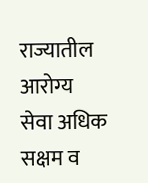राज्यातील आरोग्य सेवा अधिक सक्षम व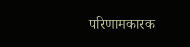परिणामकारक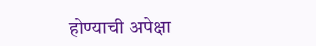होण्याची अपेक्षा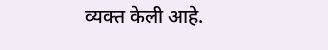व्यक्त केली आहे.